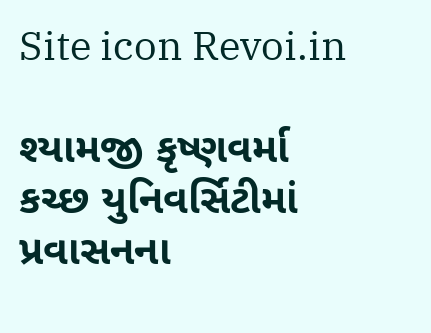Site icon Revoi.in

શ્યામજી કૃષ્ણવર્મા કચ્છ યુનિવર્સિટીમાં પ્રવાસનના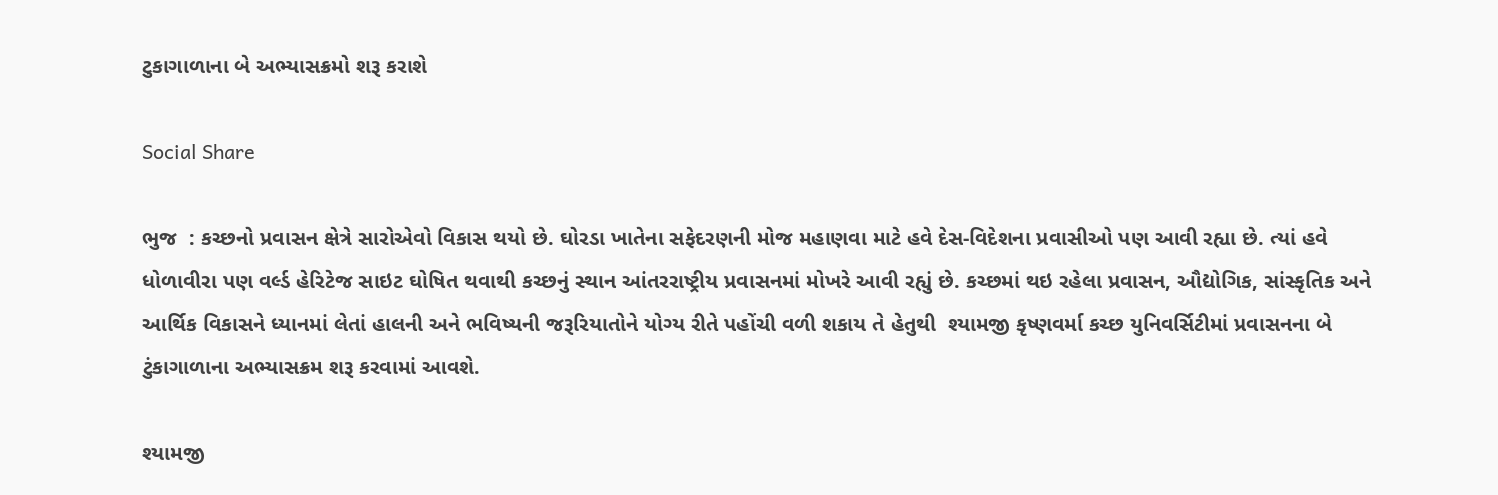ટુકાગાળાના બે અભ્યાસક્રમો શરૂ કરાશે

Social Share

ભુજ  : કચ્છનો પ્રવાસન ક્ષેત્રે સારોએવો વિકાસ થયો છે. ઘોરડા ખાતેના સફેદરણની મોજ મહાણવા માટે હવે દેસ-વિદેશના પ્રવાસીઓ પણ આવી રહ્યા છે. ત્યાં હવે ધોળાવીરા પણ વર્લ્ડ હેરિટેજ સાઇટ ઘોષિત થવાથી કચ્છનું સ્થાન આંતરરાષ્ટ્રીય પ્રવાસનમાં મોખરે આવી રહ્યું છે. કચ્છમાં થઇ રહેલા પ્રવાસન, ઔદ્યોગિક, સાંસ્કૃતિક અને આર્થિક વિકાસને ધ્યાનમાં લેતાં હાલની અને ભવિષ્યની જરૂરિયાતોને યોગ્ય રીતે પહોંચી વળી શકાય તે હેતુથી  શ્યામજી કૃષ્ણવર્મા કચ્છ યુનિવર્સિટીમાં પ્રવાસનના બે ટુંકાગાળાના અભ્યાસક્રમ શરૂ કરવામાં આવશે.

શ્યામજી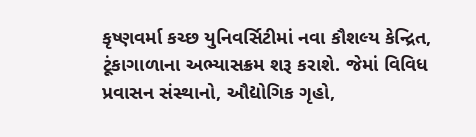કૃષ્ણવર્મા કચ્છ યુનિવર્સિટીમાં નવા કૌશલ્ય કેન્દ્રિત, ટૂંકાગાળાના અભ્યાસક્રમ શરૂ કરાશે. જેમાં વિવિધ પ્રવાસન સંસ્થાનો, ઔદ્યોગિક ગૃહો,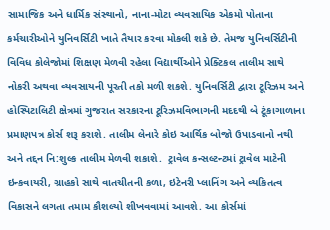સામાજિક અને ધાર્મિક સંસ્થાનો, નાના-મોટા વ્યવસાયિક એકમો પોતાના કર્મચારીઓને યુનિવર્સિટી ખાતે તૈયાર કરવા મોકલી શકે છે. તેમજ યુનિવર્સિટીની વિવિધ કોલેજોમાં શિક્ષણ મેળવી રહેલા વિદ્યાર્થીઓને પ્રેક્ટિકલ તાલીમ સાથે નોકરી અથવા વ્યવસાયની પૂરતી તકો મળી શકશે. યુનિવર્સિટી દ્વારા ટૂરિઝમ અને હોસ્પિટાલિટી ક્ષેત્રમાં ગુજરાત સરકારના ટૂરિઝમવિભાગની મદદથી બે ટૂંકાગાળાના પ્રમાણપત્ર કોર્સ શરૂ કરાશે. તાલીમ લેનારે કોઇ આર્થિક બોજો ઉપાડવાનો નથી અને તદ્દન નિ:શુલ્ક તાલીમ મેળવી શકાશે.  ટ્રાવેલ કન્સલ્ટન્ટમાં ટ્રાવેલ માટેની ઇન્કવાયરી, ગ્રાહકો સાથે વાતચીતની કળા, ઇટેનરી પ્લાનિંગ અને વ્યકિતત્વ વિકાસને લગતા તમામ કૌશલ્યો શીખવવામાં આવશે. આ કોર્સમાં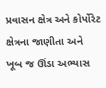પ્રવાસન ક્ષેત્ર અને કોર્પોરેટ ક્ષેત્રના જાણીતા અને ખૂબ જ ઊંડા અભ્યાસ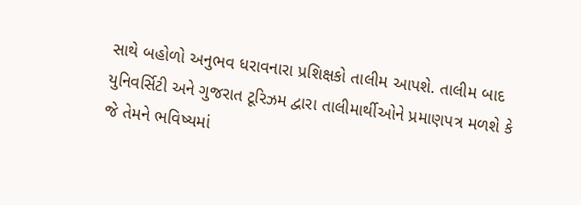સાથે બહોળો અનુભવ ધરાવનારા પ્રશિક્ષકો તાલીમ આપશે. તાલીમ બાદ યુનિવર્સિટી અને ગુજરાત ટૂરિઝમ દ્વારા તાલીમાર્થીઓને પ્રમાણપત્ર મળશે કે જે તેમને ભવિષ્યમાં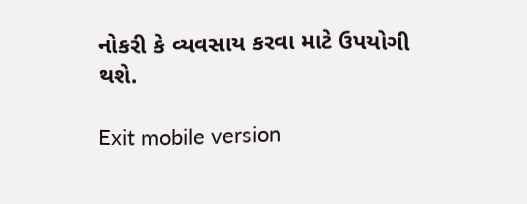નોકરી કે વ્યવસાય કરવા માટે ઉપયોગી થશે.

Exit mobile version